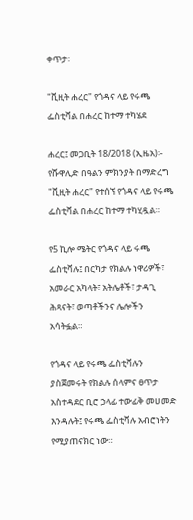ቀጥታ፡

"ቪዚት ሐረር" የጎዳና ላይ የሩጫ ፌስቲቫል በሐረር ከተማ ተካሄደ

ሐረር፤ መጋቢት 18/2018 (ኢዜአ)፡- የሹዋሊድ በዓልን ምክንያት በማድረግ "ቪዚት ሐረር" የተሰኘ የጎዳና ላይ የሩጫ ፌስቲቫል በሐረር ከተማ ተካሂዷል።

የ5 ኪሎ ሜትር የጎዳና ላይ ሩጫ ፌስቲቫሉ፤ በርካታ የክልሉ ነዋሪዎች፣ አመራር አካላት፣ አትሌቶች፣ ታዳጊ ሕጻናት፣ ወጣቶችንና ሌሎችን አሳትፏል።

የጎዳና ላይ የሩጫ ፌስቲቫሉን ያስጀመሩት የክልሉ ሰላምና ፀጥታ አስተዳደር ቢሮ ኃላፊ ተውፊቅ መሀመድ እንዳሉት፤ የሩጫ ፌስቲቫሉ አብሮነትን የሚያጠናክር ነው።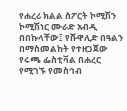የሐረሪ ክልል ስፖርት ኮሚሽን ኮሚሽነር ሙራድ አብዲ በበኩላቸው፤ የሹዋሊድ በዓልን በማስመልከት የተዘጋጀው የሩጫ ፌስቲቫል በሐረር የሚገኙ የመስኅብ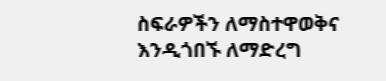ስፍራዎችን ለማስተዋወቅና እንዲጎበኙ ለማድረግ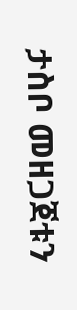ታስቦ መዘጋጀቱን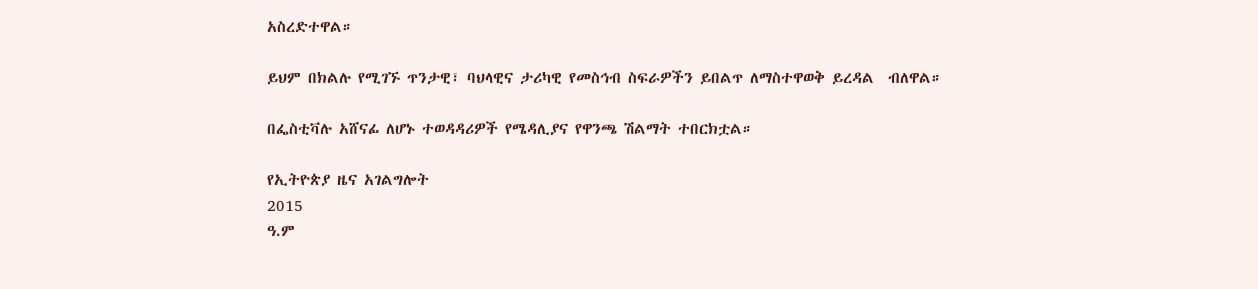አስረድተዋል።

ይህም በክልሉ የሚገኙ ጥንታዊ፣ ባህላዊና ታሪካዊ የመስኅብ ስፍራዎችን ይበልጥ ለማስተዋወቅ ይረዳል  ብለዋል።

በፌስቲቫሉ አሸናፊ ለሆኑ ተወዳዳሪዎች የሜዳሊያና የዋንጫ ሽልማት ተበርክቷል።

የኢትዮጵያ ዜና አገልግሎት
2015
ዓ.ም